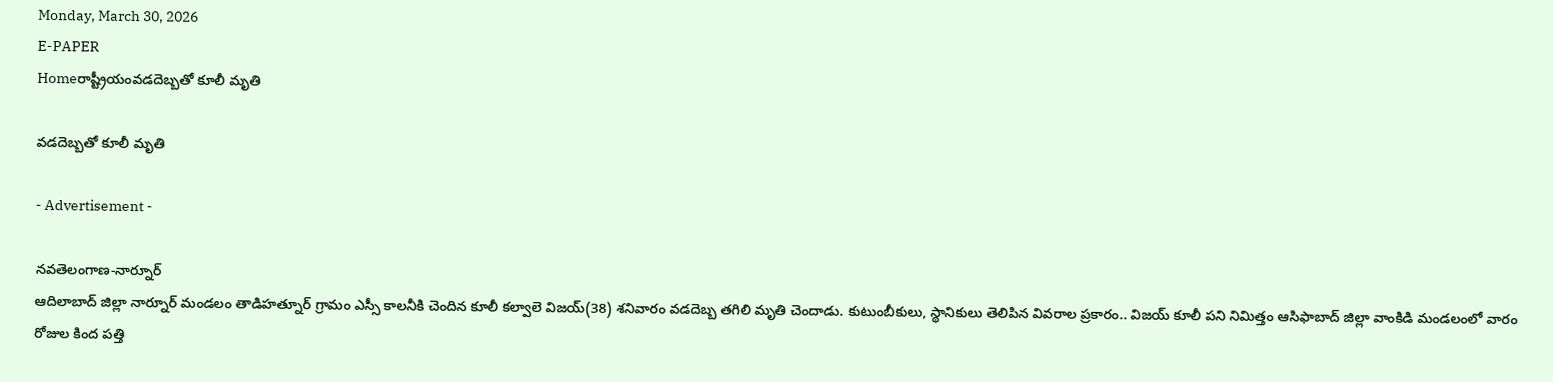Monday, March 30, 2026
E-PAPER
Homeరాష్ట్రీయంవడదెబ్బతో కూలీ మృతి

వడదెబ్బతో కూలీ మృతి

- Advertisement -

నవతెలంగాణ-నార్నూర్‌
ఆదిలాబాద్‌ జిల్లా నార్నూర్‌ మండలం తాడిహత్నూర్‌ గ్రామం ఎస్సీ కాలనీకి చెందిన కూలీ కల్వాలె విజయ్‌(38) శనివారం వడదెబ్బ తగిలి మృతి చెందాడు. కుటుంబీకులు, స్థానికులు తెలిపిన వివరాల ప్రకారం.. విజయ్‌ కూలీ పని నిమిత్తం ఆసిఫాబాద్‌ జిల్లా వాంకిడి మండలంలో వారం రోజుల కింద పత్తి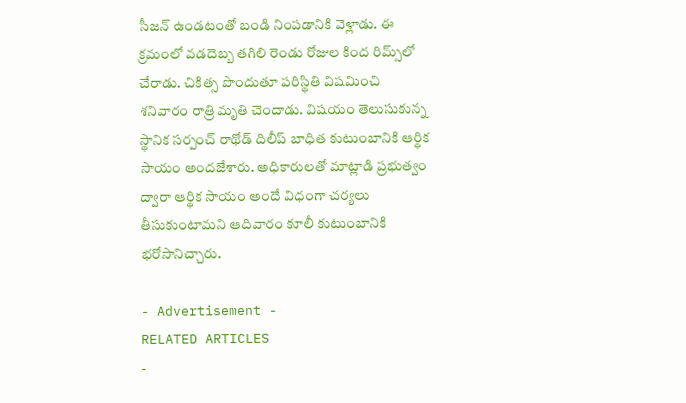సీజన్‌ ఉండటంతో బండి నింపడానికి వెళ్లాడు. ఈ క్రమంలో వడదెబ్బ తగిలి రెండు రోజుల కింద రిమ్స్‌లో చేరాడు. చికిత్స పొందుతూ పరిస్థితి విషమించి శనివారం రాత్రి మృతి చెందాడు. విషయం తెలుసుకున్న స్థానిక సర్పంచ్‌ రాథోడ్‌ దిలీప్‌ బాధిత కుటుంబానికి ఆర్థిక సాయం అందజేశారు. అధికారులతో మాట్లాడి ప్రభుత్వం ద్వారా ఆర్థిక సాయం అందే విధంగా చర్యలు తీసుకుంటామని ఆదివారం కూలీ కుటుంబానికి భరోసానిచ్చారు.

- Advertisement -
RELATED ARTICLES
-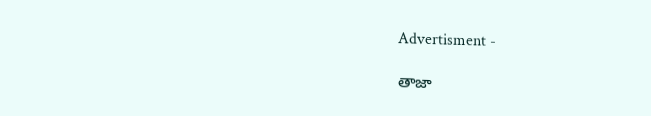Advertisment -

తాజా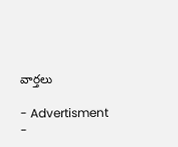వార్తలు

- Advertisment -